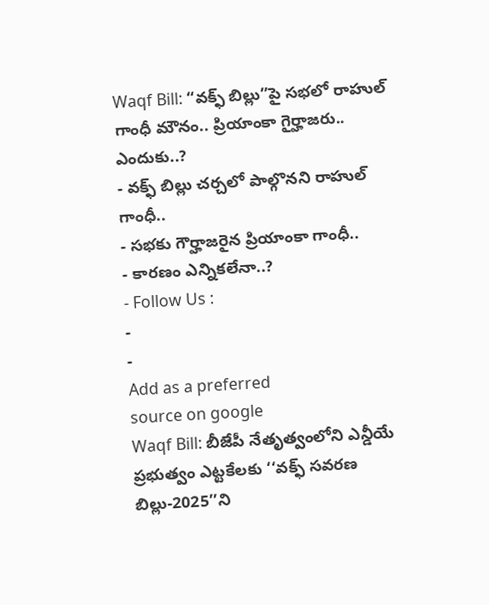Waqf Bill: “వక్ఫ్ బిల్లు”పై సభలో రాహుల్ గాంధీ మౌనం.. ప్రియాంకా గైర్హాజరు.. ఎందుకు..?
- వక్ఫ్ బిల్లు చర్చలో పాల్గొనని రాహుల్ గాంధీ..
- సభకు గౌర్హాజరైన ప్రియాంకా గాంధీ..
- కారణం ఎన్నికలేనా..?
- Follow Us :
-
-
Add as a preferred
source on google
Waqf Bill: బీజేపీ నేతృత్వంలోని ఎన్డీయే ప్రభుత్వం ఎట్టకేలకు ‘‘వక్ఫ్ సవరణ బిల్లు-2025’’ని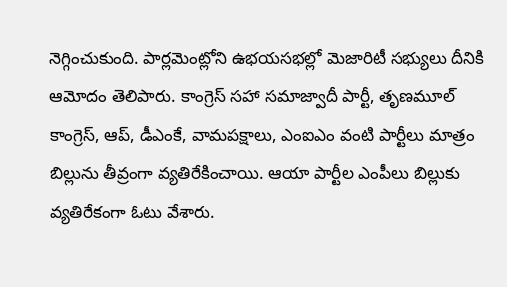నెగ్గించుకుంది. పార్లమెంట్లోని ఉభయసభల్లో మెజారిటీ సభ్యులు దీనికి ఆమోదం తెలిపారు. కాంగ్రెస్ సహా సమాజ్వాదీ పార్టీ, తృణమూల్ కాంగ్రెస్, ఆప్, డీఎంకే, వామపక్షాలు, ఎంఐఎం వంటి పార్టీలు మాత్రం బిల్లును తీవ్రంగా వ్యతిరేకించాయి. ఆయా పార్టీల ఎంపీలు బిల్లుకు వ్యతిరేకంగా ఓటు వేశారు.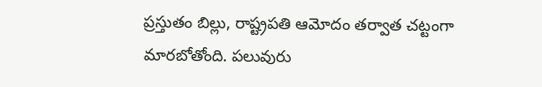ప్రస్తుతం బిల్లు, రాష్ట్రపతి ఆమోదం తర్వాత చట్టంగా మారబోతోంది. పలువురు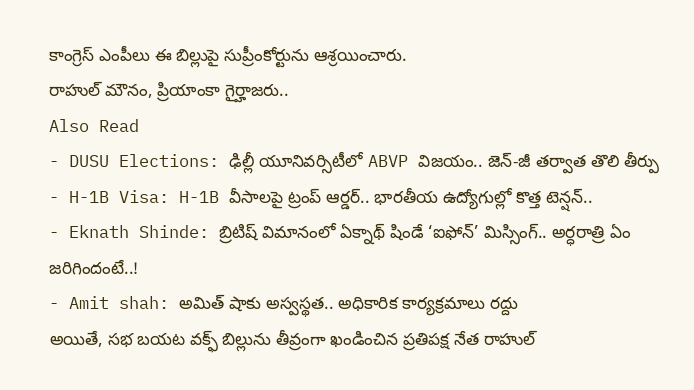కాంగ్రెస్ ఎంపీలు ఈ బిల్లుపై సుప్రీంకోర్టును ఆశ్రయించారు.
రాహుల్ మౌనం, ప్రియాంకా గైర్హాజరు..
Also Read
- DUSU Elections: ఢిల్లీ యూనివర్సిటీలో ABVP విజయం.. జెన్-జీ తర్వాత తొలి తీర్పు
- H-1B Visa: H-1B వీసాలపై ట్రంప్ ఆర్డర్.. భారతీయ ఉద్యోగుల్లో కొత్త టెన్షన్..
- Eknath Shinde: బ్రిటిష్ విమానంలో ఏక్నాథ్ షిండే ‘ఐఫోన్’ మిస్సింగ్.. అర్ధరాత్రి ఏం జరిగిందంటే..!
- Amit shah: అమిత్ షాకు అస్వస్థత.. అధికారిక కార్యక్రమాలు రద్దు
అయితే, సభ బయట వక్ఫ్ బిల్లును తీవ్రంగా ఖండించిన ప్రతిపక్ష నేత రాహుల్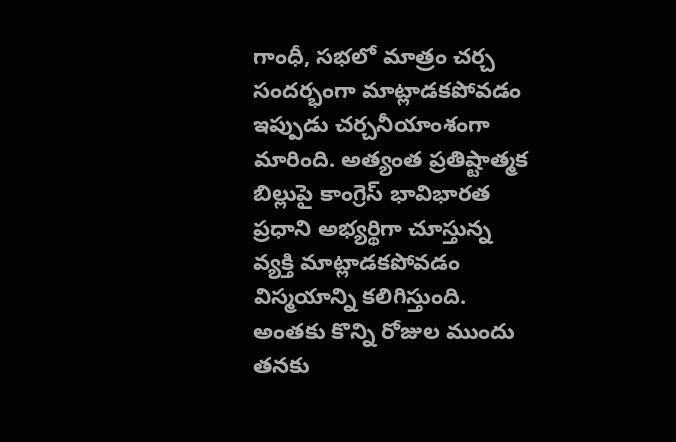గాంధీ, సభలో మాత్రం చర్చ సందర్భంగా మాట్లాడకపోవడం ఇప్పుడు చర్చనీయాంశంగా మారింది. అత్యంత ప్రతిష్టాత్మక బిల్లుపై కాంగ్రెస్ భావిభారత ప్రధాని అభ్యర్థిగా చూస్తున్న వ్యక్తి మాట్లాడకపోవడం విస్మయాన్ని కలిగిస్తుంది. అంతకు కొన్ని రోజుల ముందు తనకు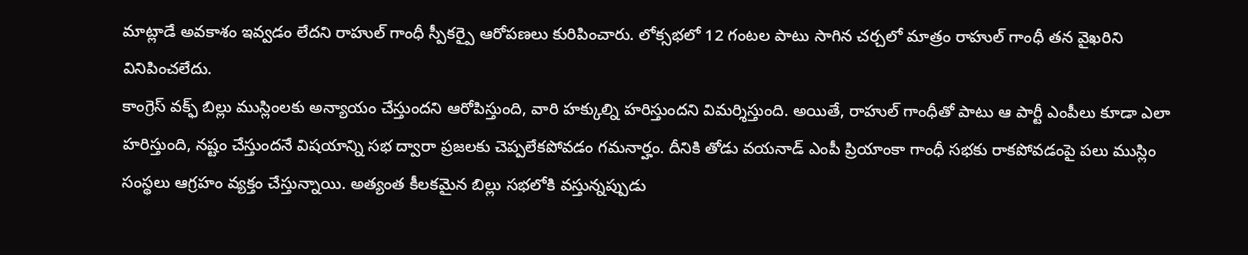మాట్లాడే అవకాశం ఇవ్వడం లేదని రాహుల్ గాంధీ స్పీకర్పై ఆరోపణలు కురిపించారు. లోక్సభలో 12 గంటల పాటు సాగిన చర్చలో మాత్రం రాహుల్ గాంధీ తన వైఖరిని వినిపించలేదు.
కాంగ్రెస్ వక్ఫ్ బిల్లు ముస్లింలకు అన్యాయం చేస్తుందని ఆరోపిస్తుంది, వారి హక్కుల్ని హరిస్తుందని విమర్శిస్తుంది. అయితే, రాహుల్ గాంధీతో పాటు ఆ పార్టీ ఎంపీలు కూడా ఎలా హరిస్తుంది, నష్టం చేస్తుందనే విషయాన్ని సభ ద్వారా ప్రజలకు చెప్పలేకపోవడం గమనార్హం. దీనికి తోడు వయనాడ్ ఎంపీ ప్రియాంకా గాంధీ సభకు రాకపోవడంపై పలు ముస్లిం సంస్థలు ఆగ్రహం వ్యక్తం చేస్తున్నాయి. అత్యంత కీలకమైన బిల్లు సభలోకి వస్తున్నప్పుడు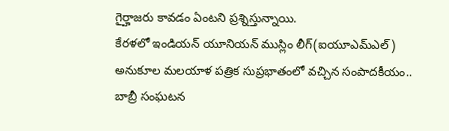గైర్హాజరు కావడం ఏంటని ప్రశ్నిస్తున్నాయి.
కేరళలో ఇండియన్ యూనియన్ ముస్లిం లీగ్(ఐయూఎమ్ఎల్) అనుకూల మలయాళ పత్రిక సుప్రభాతంలో వచ్చిన సంపాదకీయం.. బాబ్రీ సంఘటన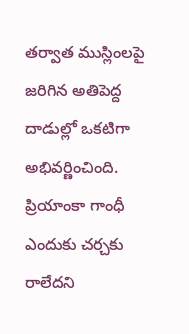తర్వాత ముస్లింలపై జరిగిన అతిపెద్ద దాడుల్లో ఒకటిగా అభివర్ణించింది. ప్రియాంకా గాంధీ ఎందుకు చర్చకు రాలేదని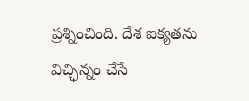ప్రశ్నించింది. దేశ ఐక్యతను విచ్ఛిన్నం చేసే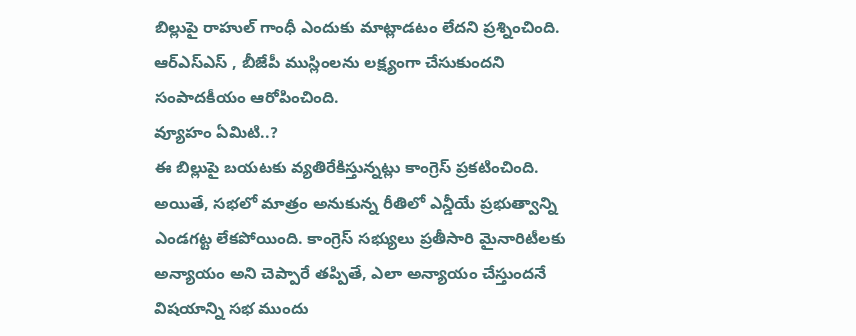బిల్లుపై రాహుల్ గాంధీ ఎందుకు మాట్లాడటం లేదని ప్రశ్నించింది. ఆర్ఎస్ఎస్ , బీజేపీ ముస్లింలను లక్ష్యంగా చేసుకుందని సంపాదకీయం ఆరోపించింది.
వ్యూహం ఏమిటి..?
ఈ బిల్లుపై బయటకు వ్యతిరేకిస్తున్నట్లు కాంగ్రెస్ ప్రకటించింది. అయితే, సభలో మాత్రం అనుకున్న రీతిలో ఎన్డీయే ప్రభుత్వాన్ని ఎండగట్ట లేకపోయింది. కాంగ్రెస్ సభ్యులు ప్రతీసారి మైనారిటీలకు అన్యాయం అని చెప్పారే తప్పితే, ఎలా అన్యాయం చేస్తుందనే విషయాన్ని సభ ముందు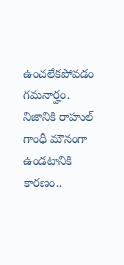ఉంచలేకపోవడం గమనార్హం.
నిజానికి రాహుల్ గాంధీ మౌనంగా ఉండటానికి కారణం..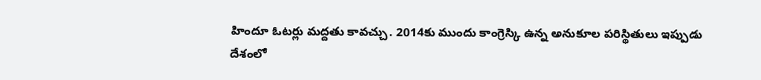హిందూ ఓటర్లు మద్దతు కావచ్చు. 2014కు ముందు కాంగ్రెస్కి ఉన్న అనుకూల పరిస్థితులు ఇప్పుడు దేశంలో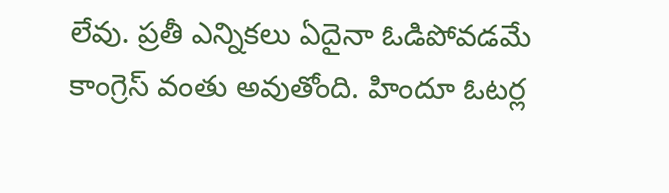లేవు. ప్రతీ ఎన్నికలు ఏదైనా ఓడిపోవడమే కాంగ్రెస్ వంతు అవుతోంది. హిందూ ఓటర్ల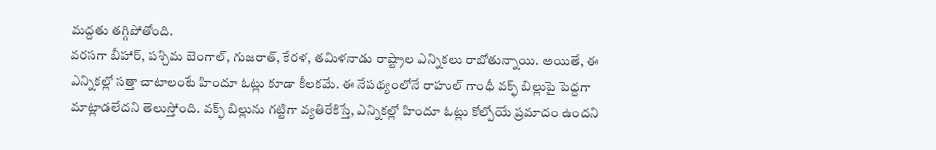మద్దతు తగ్గిపోతోంది.
వరసగా బీహార్, పశ్చిమ బెంగాల్, గుజరాత్, కేరళ, తమిళనాడు రాష్ట్రాల ఎన్నికలు రాబోతున్నాయి. అయితే, ఈ ఎన్నికల్లో సత్తా చాటాలంటే హిందూ ఓట్లు కూడా కీలకమే. ఈ నేపథ్యంలోనే రాహుల్ గాంధీ వక్ఫ్ బిల్లుపై పెద్దగా మాట్లాడలేదని తెలుస్తోంది. వక్ఫ్ బిల్లును గట్టిగా వ్యతిరేకిస్తే, ఎన్నికల్లో హిందూ ఓట్లు కోల్పోయే ప్రమాదం ఉందని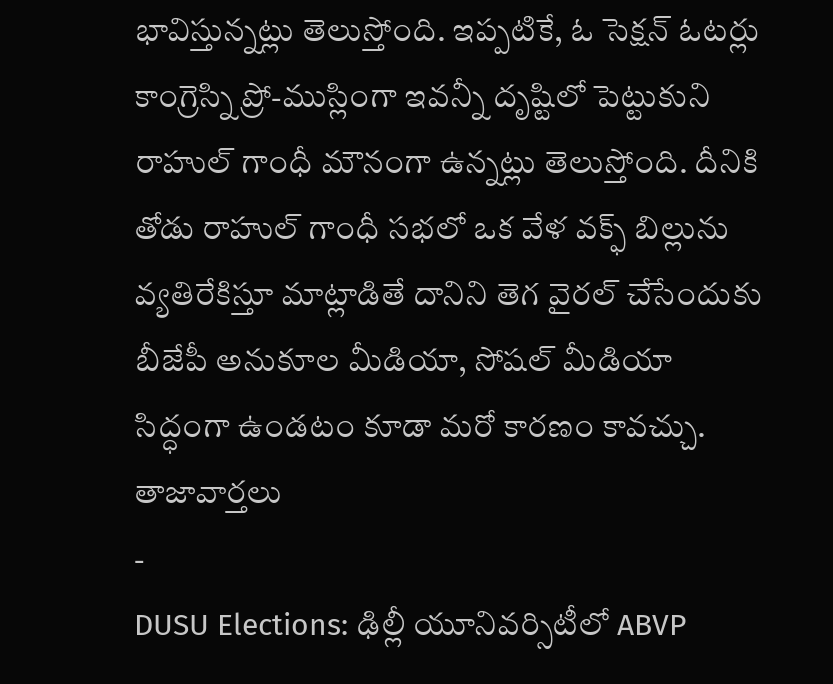భావిస్తున్నట్లు తెలుస్తోంది. ఇప్పటికే, ఓ సెక్షన్ ఓటర్లు కాంగ్రెస్ని ప్రో-ముస్లింగా ఇవన్నీ దృష్టిలో పెట్టుకుని రాహుల్ గాంధీ మౌనంగా ఉన్నట్లు తెలుస్తోంది. దీనికి తోడు రాహుల్ గాంధీ సభలో ఒక వేళ వక్ఫ్ బిల్లును వ్యతిరేకిస్తూ మాట్లాడితే దానిని తెగ వైరల్ చేసేందుకు బీజేపీ అనుకూల మీడియా, సోషల్ మీడియా సిద్ధంగా ఉండటం కూడా మరో కారణం కావచ్చు.
తాజావార్తలు
-
DUSU Elections: ఢిల్లీ యూనివర్సిటీలో ABVP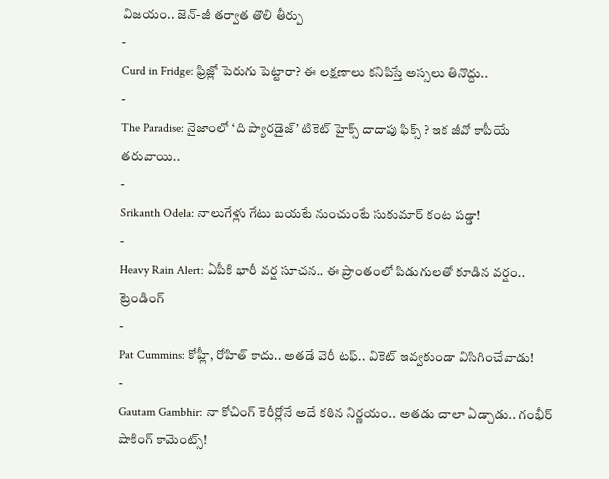విజయం.. జెన్-జీ తర్వాత తొలి తీర్పు
-
Curd in Fridge: ఫ్రిజ్లో పెరుగు పెట్టారా? ఈ లక్షణాలు కనిపిస్తే అస్సలు తినొద్దు..
-
The Paradise: నైజాంలో ‘ది ప్యారడైజ్’ టికెట్ హైక్స్ దాదాపు ఫిక్స్ ? ఇక జీవో కాపీయే తరువాయి..
-
Srikanth Odela: నాలుగేళ్లు గేటు బయటే నుంచుంటే సుకుమార్ కంట పడ్డా!
-
Heavy Rain Alert: ఏపీకి భారీ వర్ష సూచన.. ఈ ప్రాంతంలో పిడుగులతో కూడిన వర్షం..
ట్రెండింగ్
-
Pat Cummins: కోహ్లీ, రోహిత్ కాదు.. అతడే వెరీ టఫ్.. వికెట్ ఇవ్వకుండా విసిగించేవాడు!
-
Gautam Gambhir: నా కోచింగ్ కెరీర్లోనే అదే కఠిన నిర్ణయం.. అతడు చాలా ఏడ్చాడు.. గంభీర్ షాకింగ్ కామెంట్స్!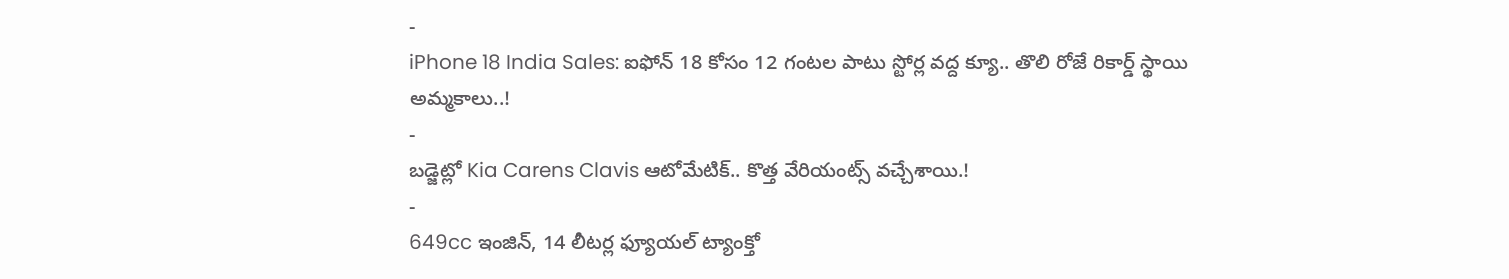-
iPhone 18 India Sales: ఐఫోన్ 18 కోసం 12 గంటల పాటు స్టోర్ల వద్ద క్యూ.. తొలి రోజే రికార్డ్ స్థాయి అమ్మకాలు..!
-
బడ్జెట్లో Kia Carens Clavis ఆటోమేటిక్.. కొత్త వేరియంట్స్ వచ్చేశాయి.!
-
649cc ఇంజిన్, 14 లీటర్ల ఫ్యూయల్ ట్యాంక్తో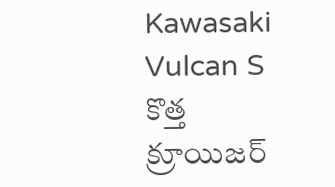Kawasaki Vulcan S కొత్త క్రూయిజర్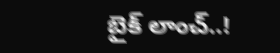బైక్ లాంచ్..!